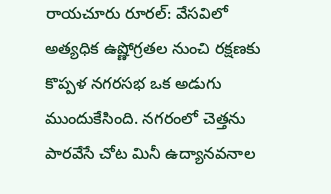రాయచూరు రూరల్: వేసవిలో అత్యధిక ఉష్ణోగ్రతల నుంచి రక్షణకు కొప్పళ నగరసభ ఒక అడుగు ముందుకేసింది. నగరంలో చెత్తను పారవేసే చోట మినీ ఉద్యానవనాల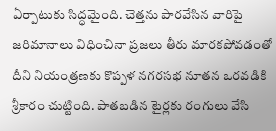ఏర్పాటుకు సిద్ధమైంది. చెత్తను పారవేసిన వారిపై జరిమానాలు విధించినా ప్రజలు తీరు మారకపోవడంతో దీని నియంత్రణకు కొప్పళ నగరసభ నూతన ఒరవడికి శ్రీకారం చుట్టింది. పాతబడిన టైర్లకు రంగులు వేసి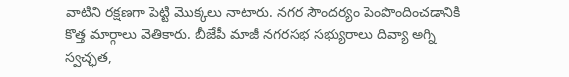వాటిని రక్షణగా పెట్టి మొక్కలు నాటారు. నగర సౌందర్యం పెంపొందించడానికి కొత్త మార్గాలు వెతికారు. బీజేపీ మాజీ నగరసభ సభ్యురాలు దివ్యా అగ్ని స్వచ్ఛత,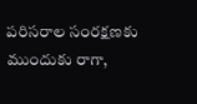పరిసరాల సంరక్షణకు ముందుకు రాగా,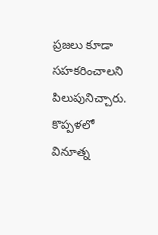ప్రజలు కూడా సహకరించాలని పిలుపునిచ్చారు.
కొప్పళలో వినూత్న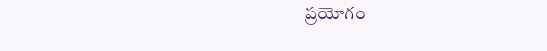ప్రయోగం